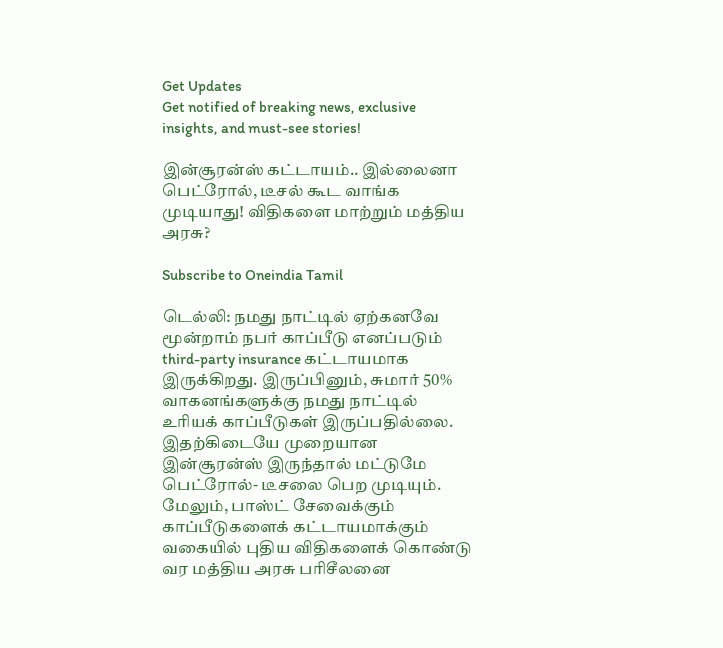Get Updates
Get notified of breaking news, exclusive insights, and must-see stories!

இன்சூரன்ஸ் கட்டாயம்.. இல்லைனா பெட்ரோல், டீசல் கூட வாங்க முடியாது! விதிகளை மாற்றும் மத்திய அரசு?

Subscribe to Oneindia Tamil

டெல்லி: நமது நாட்டில் ஏற்கனவே மூன்றாம் நபர் காப்பீடு எனப்படும் third-party insurance கட்டாயமாக இருக்கிறது. இருப்பினும், சுமார் 50% வாகனங்களுக்கு நமது நாட்டில் உரியக் காப்பீடுகள் இருப்பதில்லை. இதற்கிடையே முறையான இன்சூரன்ஸ் இருந்தால் மட்டுமே பெட்ரோல்- டீசலை பெற முடியும். மேலும், பாஸ்ட் சேவைக்கும் காப்பீடுகளைக் கட்டாயமாக்கும் வகையில் புதிய விதிகளைக் கொண்டு வர மத்திய அரசு பரிசீலனை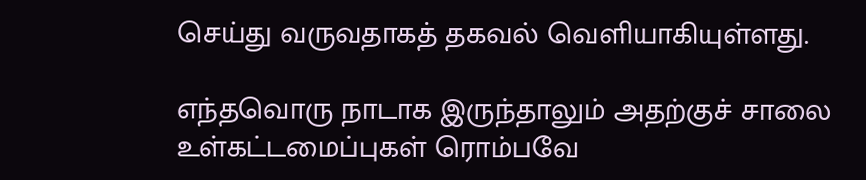செய்து வருவதாகத் தகவல் வெளியாகியுள்ளது.

எந்தவொரு நாடாக இருந்தாலும் அதற்குச் சாலை உள்கட்டமைப்புகள் ரொம்பவே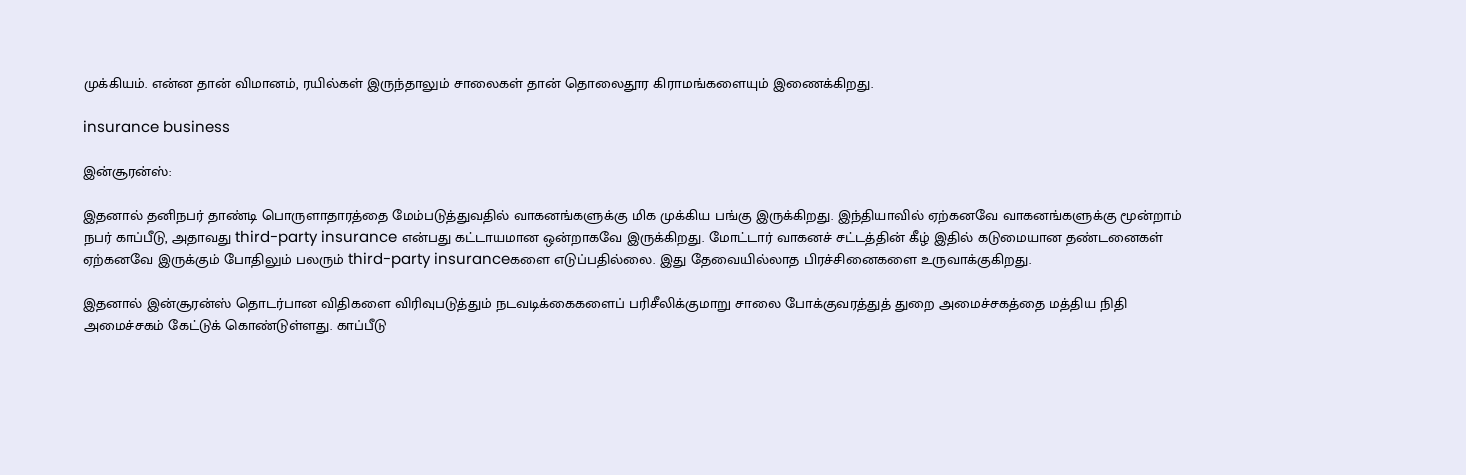முக்கியம். என்ன தான் விமானம், ரயில்கள் இருந்தாலும் சாலைகள் தான் தொலைதூர கிராமங்களையும் இணைக்கிறது.

insurance business

இன்சூரன்ஸ்:

இதனால் தனிநபர் தாண்டி பொருளாதாரத்தை மேம்படுத்துவதில் வாகனங்களுக்கு மிக முக்கிய பங்கு இருக்கிறது. இந்தியாவில் ஏற்கனவே வாகனங்களுக்கு மூன்றாம் நபர் காப்பீடு, அதாவது third-party insurance என்பது கட்டாயமான ஒன்றாகவே இருக்கிறது. மோட்டார் வாகனச் சட்டத்தின் கீழ் இதில் கடுமையான தண்டனைகள் ஏற்கனவே இருக்கும் போதிலும் பலரும் third-party insuranceகளை எடுப்பதில்லை. இது தேவையில்லாத பிரச்சினைகளை உருவாக்குகிறது.

இதனால் இன்சூரன்ஸ் தொடர்பான விதிகளை விரிவுபடுத்தும் நடவடிக்கைகளைப் பரிசீலிக்குமாறு சாலை போக்குவரத்துத் துறை அமைச்சகத்தை மத்திய நிதி அமைச்சகம் கேட்டுக் கொண்டுள்ளது. காப்பீடு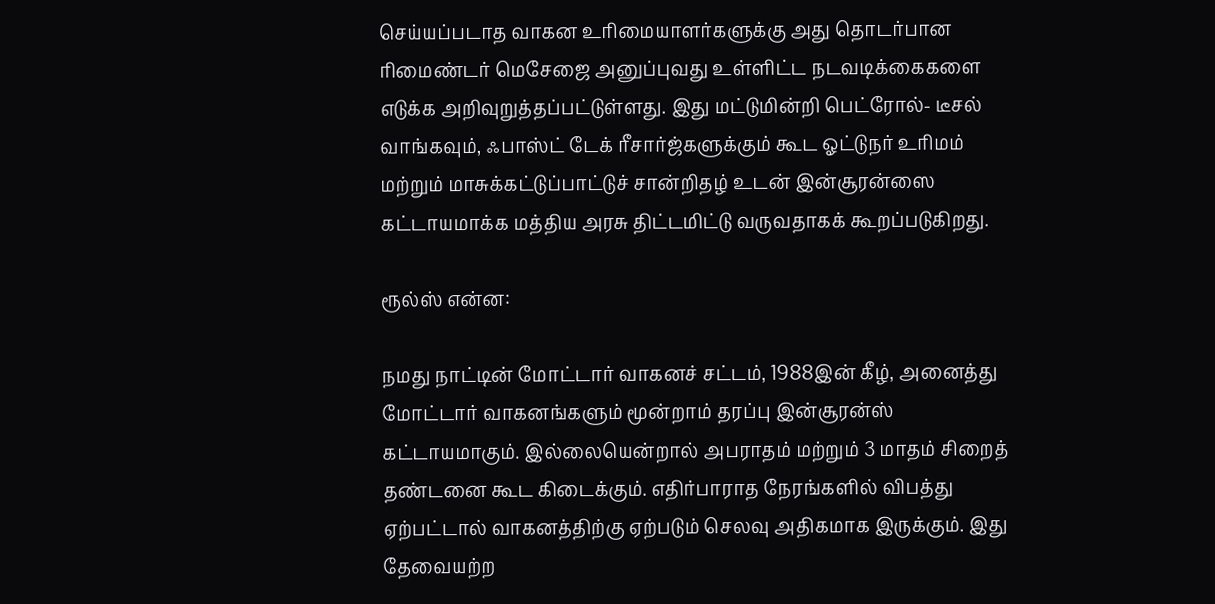செய்யப்படாத வாகன உரிமையாளர்களுக்கு அது தொடர்பான ரிமைண்டர் மெசேஜை அனுப்புவது உள்ளிட்ட நடவடிக்கைகளை எடுக்க அறிவுறுத்தப்பட்டுள்ளது. இது மட்டுமின்றி பெட்ரோல்- டீசல் வாங்கவும், ஃபாஸ்ட் டேக் ரீசார்ஜ்களுக்கும் கூட ஓட்டுநர் உரிமம் மற்றும் மாசுக்கட்டுப்பாட்டுச் சான்றிதழ் உடன் இன்சூரன்ஸை கட்டாயமாக்க மத்திய அரசு திட்டமிட்டு வருவதாகக் கூறப்படுகிறது.

ரூல்ஸ் என்ன:

நமது நாட்டின் மோட்டார் வாகனச் சட்டம், 1988இன் கீழ், அனைத்து மோட்டார் வாகனங்களும் மூன்றாம் தரப்பு இன்சூரன்ஸ் கட்டாயமாகும். இல்லையென்றால் அபராதம் மற்றும் 3 மாதம் சிறைத் தண்டனை கூட கிடைக்கும். எதிர்பாராத நேரங்களில் விபத்து ஏற்பட்டால் வாகனத்திற்கு ஏற்படும் செலவு அதிகமாக இருக்கும். இது தேவையற்ற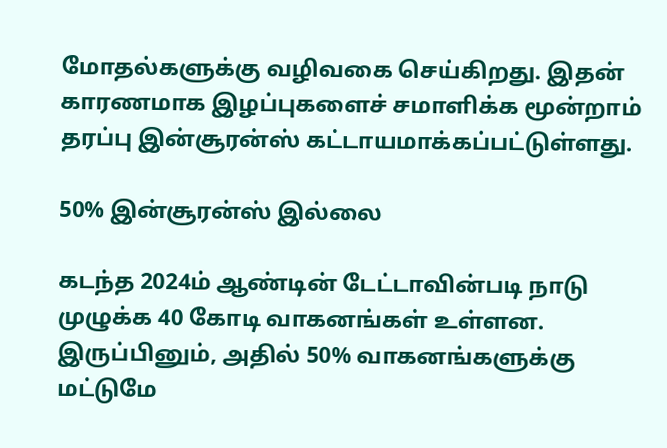மோதல்களுக்கு வழிவகை செய்கிறது. இதன் காரணமாக இழப்புகளைச் சமாளிக்க மூன்றாம் தரப்பு இன்சூரன்ஸ் கட்டாயமாக்கப்பட்டுள்ளது.

50% இன்சூரன்ஸ் இல்லை

கடந்த 2024ம் ஆண்டின் டேட்டாவின்படி நாடு முழுக்க 40 கோடி வாகனங்கள் உள்ளன. இருப்பினும், அதில் 50% வாகனங்களுக்கு மட்டுமே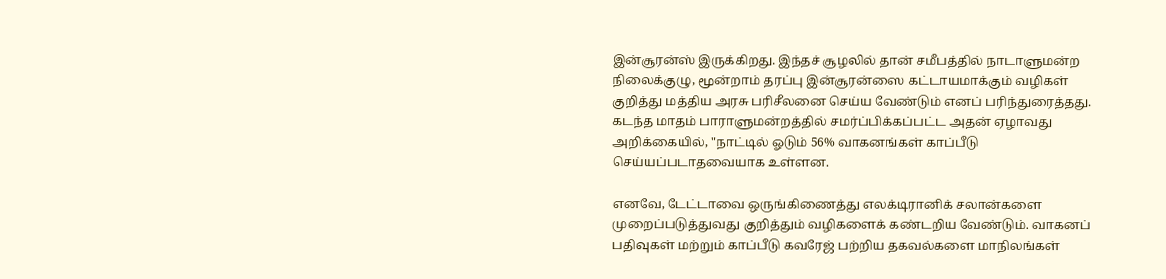இன்சூரன்ஸ் இருக்கிறது. இந்தச் சூழலில் தான் சமீபத்தில் நாடாளுமன்ற நிலைக்குழு, மூன்றாம் தரப்பு இன்சூரன்ஸை கட்டாயமாக்கும் வழிகள் குறித்து மத்திய அரசு பரிசீலனை செய்ய வேண்டும் எனப் பரிந்துரைத்தது. கடந்த மாதம் பாராளுமன்றத்தில் சமர்ப்பிக்கப்பட்ட அதன் ஏழாவது அறிக்கையில், "நாட்டில் ஓடும் 56% வாகனங்கள் காப்பீடு செய்யப்படாதவையாக உள்ளன.

எனவே, டேட்டாவை ஒருங்கிணைத்து எலக்டிரானிக் சலான்களை முறைப்படுத்துவது குறித்தும் வழிகளைக் கண்டறிய வேண்டும். வாகனப் பதிவுகள் மற்றும் காப்பீடு கவரேஜ் பற்றிய தகவல்களை மாநிலங்கள்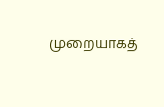முறையாகத்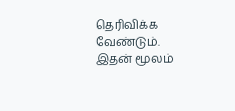தெரிவிக்க வேண்டும். இதன் மூலம்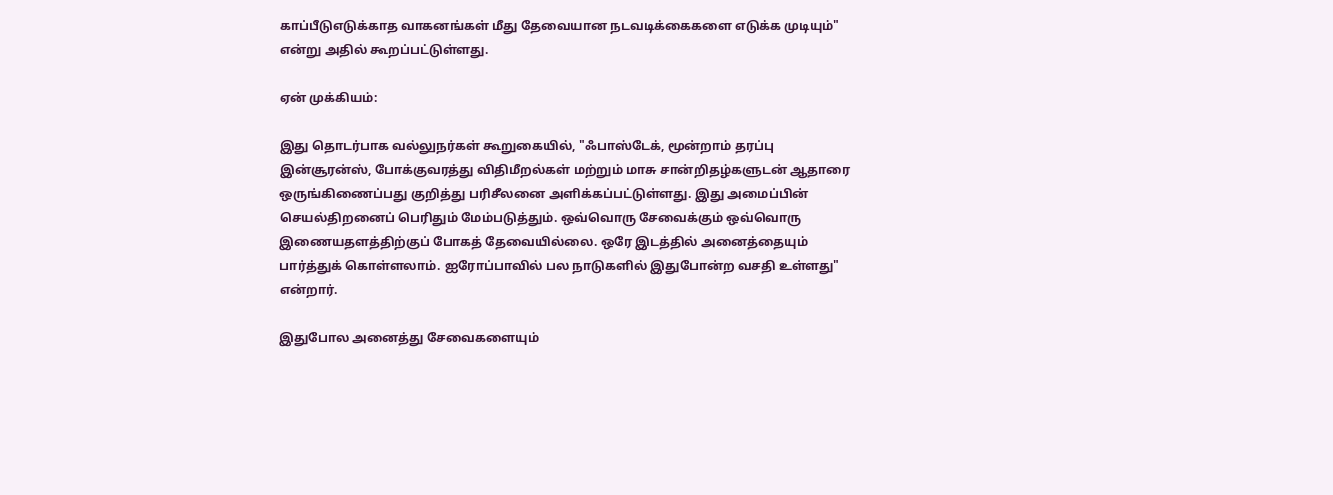காப்பீடுஎடுக்காத வாகனங்கள் மீது தேவையான நடவடிக்கைகளை எடுக்க முடியும்" என்று அதில் கூறப்பட்டுள்ளது.

ஏன் முக்கியம்:

இது தொடர்பாக வல்லுநர்கள் கூறுகையில், "ஃபாஸ்டேக், மூன்றாம் தரப்பு இன்சூரன்ஸ், போக்குவரத்து விதிமீறல்கள் மற்றும் மாசு சான்றிதழ்களுடன் ஆதாரை ஒருங்கிணைப்பது குறித்து பரிசீலனை அளிக்கப்பட்டுள்ளது. இது அமைப்பின் செயல்திறனைப் பெரிதும் மேம்படுத்தும். ஒவ்வொரு சேவைக்கும் ஒவ்வொரு இணையதளத்திற்குப் போகத் தேவையில்லை. ஒரே இடத்தில் அனைத்தையும் பார்த்துக் கொள்ளலாம். ஐரோப்பாவில் பல நாடுகளில் இதுபோன்ற வசதி உள்ளது" என்றார்.

இதுபோல அனைத்து சேவைகளையும்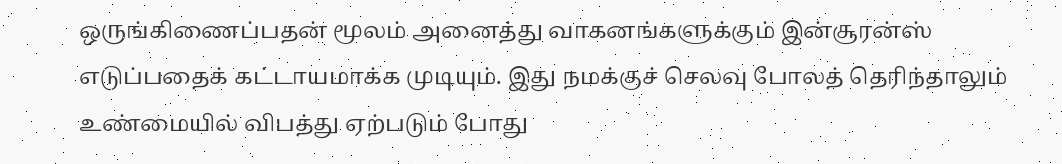ஒருங்கிணைப்பதன் மூலம் அனைத்து வாகனங்களுக்கும் இன்சூரன்ஸ் எடுப்பதைக் கட்டாயமாக்க முடியும். இது நமக்குச் செலவு போலத் தெரிந்தாலும் உண்மையில் விபத்து ஏற்படும் போது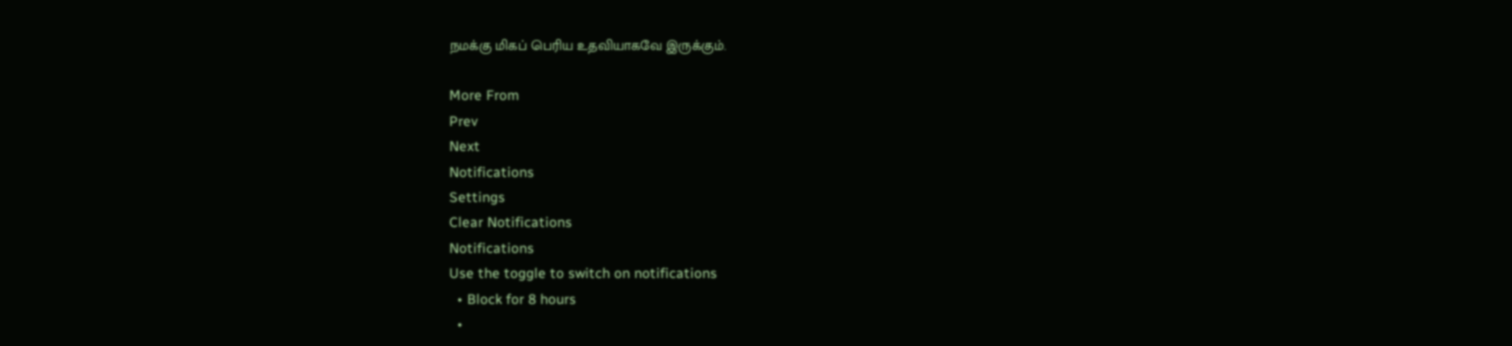நமக்கு மிகப் பெரிய உதவியாகவே இருக்கும்.

More From
Prev
Next
Notifications
Settings
Clear Notifications
Notifications
Use the toggle to switch on notifications
  • Block for 8 hours
  •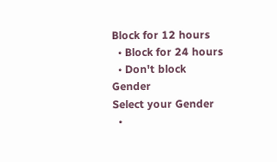Block for 12 hours
  • Block for 24 hours
  • Don't block
Gender
Select your Gender
  •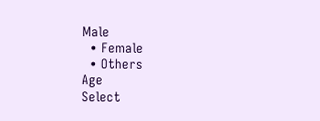Male
  • Female
  • Others
Age
Select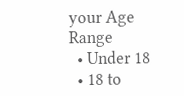your Age Range
  • Under 18
  • 18 to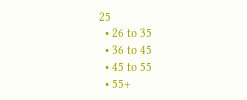25
  • 26 to 35
  • 36 to 45
  • 45 to 55
  • 55+